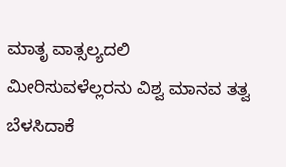ಮಾತೃ ವಾತ್ಸಲ್ಯದಲಿ ಮೀರಿಸುವಳೆಲ್ಲರನು ವಿಶ್ವ ಮಾನವ ತತ್ವ ಬೆಳಸಿದಾಕೆ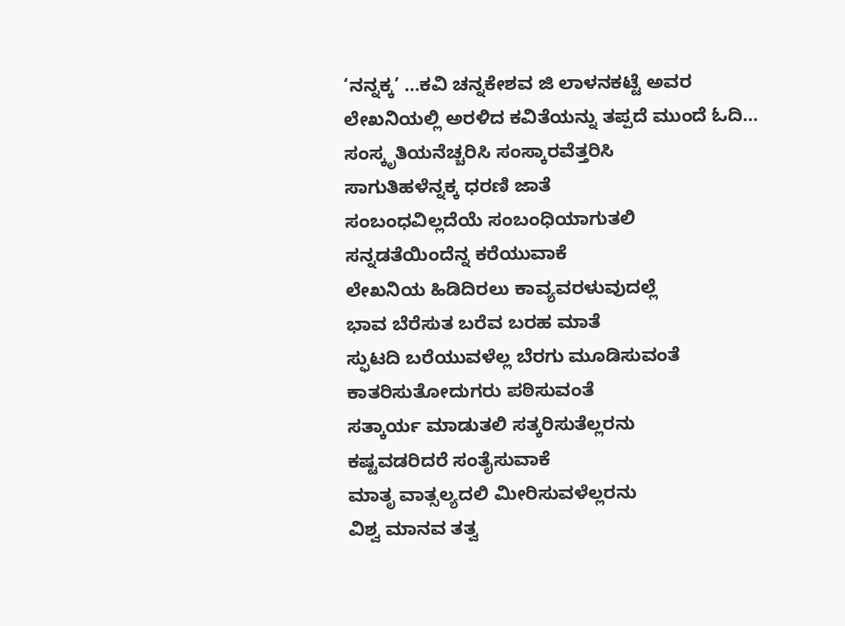‘ನನ್ನಕ್ಕ’ …ಕವಿ ಚನ್ನಕೇಶವ ಜಿ ಲಾಳನಕಟ್ಟೆ ಅವರ ಲೇಖನಿಯಲ್ಲಿ ಅರಳಿದ ಕವಿತೆಯನ್ನು ತಪ್ಪದೆ ಮುಂದೆ ಓದಿ…
ಸಂಸ್ಕೃತಿಯನೆಚ್ಚರಿಸಿ ಸಂಸ್ಕಾರವೆತ್ತರಿಸಿ
ಸಾಗುತಿಹಳೆನ್ನಕ್ಕ ಧರಣಿ ಜಾತೆ
ಸಂಬಂಧವಿಲ್ಲದೆಯೆ ಸಂಬಂಧಿಯಾಗುತಲಿ
ಸನ್ನಡತೆಯಿಂದೆನ್ನ ಕರೆಯುವಾಕೆ
ಲೇಖನಿಯ ಹಿಡಿದಿರಲು ಕಾವ್ಯವರಳುವುದಲ್ಲೆ
ಭಾವ ಬೆರೆಸುತ ಬರೆವ ಬರಹ ಮಾತೆ
ಸ್ಫುಟದಿ ಬರೆಯುವಳೆಲ್ಲ ಬೆರಗು ಮೂಡಿಸುವಂತೆ
ಕಾತರಿಸುತೋದುಗರು ಪಠಿಸುವಂತೆ
ಸತ್ಕಾರ್ಯ ಮಾಡುತಲಿ ಸತ್ಕರಿಸುತೆಲ್ಲರನು
ಕಷ್ಟವಡರಿದರೆ ಸಂತೈಸುವಾಕೆ
ಮಾತೃ ವಾತ್ಸಲ್ಯದಲಿ ಮೀರಿಸುವಳೆಲ್ಲರನು
ವಿಶ್ವ ಮಾನವ ತತ್ವ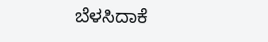ಬೆಳಸಿದಾಕೆ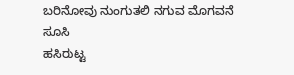ಬರಿನೋವು ನುಂಗುತಲಿ ನಗುವ ಮೊಗವನೆ ಸೂಸಿ
ಹಸಿರುಟ್ಟ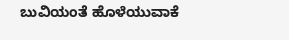ಬುವಿಯಂತೆ ಹೊಳೆಯುವಾಕೆ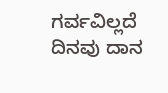ಗರ್ವವಿಲ್ಲದೆ ದಿನವು ದಾನ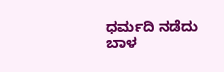ಧರ್ಮದಿ ನಡೆದು
ಬಾಳ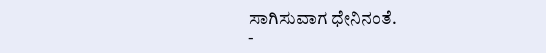ಸಾಗಿಸುವಾಗ ಧೇನಿನಂತೆ.
-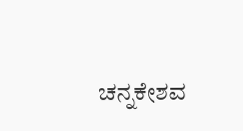ಚನ್ನಕೇಶವ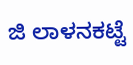ಜಿ ಲಾಳನಕಟ್ಟೆ